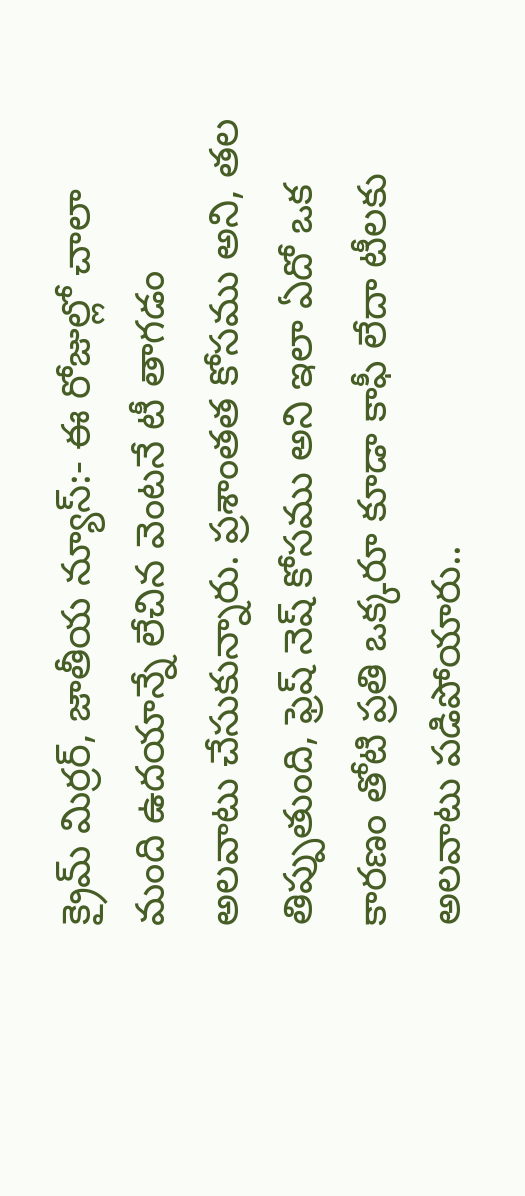క్రైమ్ మిర్రర్, జాతీయ న్యూస్:- ఈ రోజుల్లో చాలా మంది ఉదయాన్నే లేచిన వెంటనే టీ తాగడం అలవాటు చేసుకున్నారు. ప్రశాంతత కోసము అని, తల తిప్పుతుంది, ఫ్రెష్ నెష్ కోసము అని ఇలా ఏదో ఒక కారణం తోటి ప్రతి ఒక్కరూ కూడా కాఫీ లేదా టీలకు అలవాటు పడిపోయారు..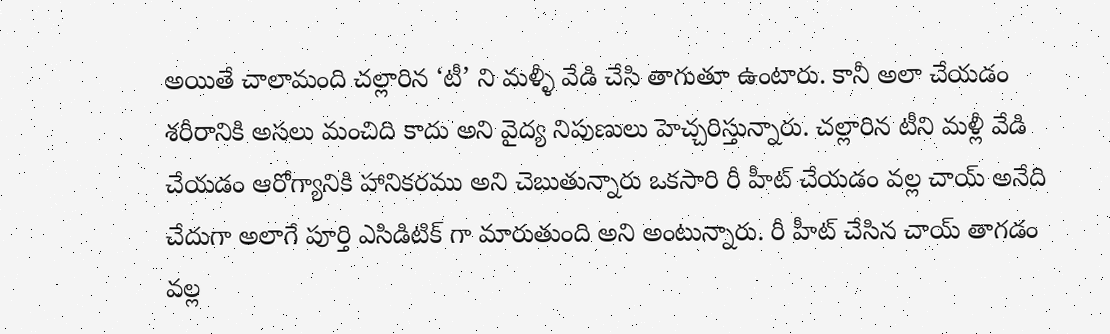అయితే చాలామంది చల్లారిన ‘టీ’ ని మళ్ళీ వేడి చేసి తాగుతూ ఉంటారు. కానీ అలా చేయడం శరీరానికి అసలు మంచిది కాదు అని వైద్య నిపుణులు హెచ్చరిస్తున్నారు. చల్లారిన టీని మళ్లీ వేడి చేయడం ఆరోగ్యానికి హానికరము అని చెబుతున్నారు ఒకసారి రీ హీట్ చేయడం వల్ల చాయ్ అనేది చేదుగా అలాగే పూర్తి ఎసిడిటిక్ గా మారుతుంది అని అంటున్నారు. రీ హీట్ చేసిన చాయ్ తాగడం వల్ల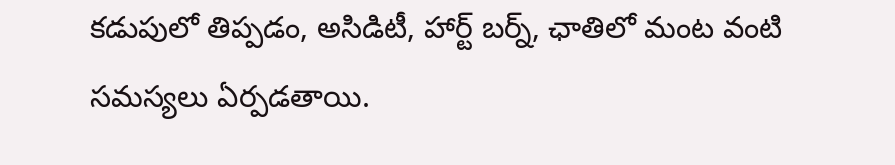కడుపులో తిప్పడం, అసిడిటీ, హార్ట్ బర్న్, ఛాతిలో మంట వంటి సమస్యలు ఏర్పడతాయి.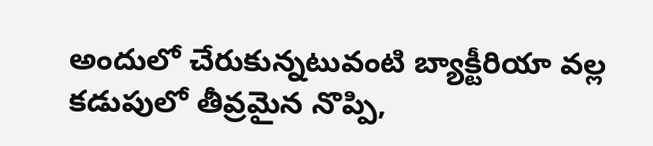అందులో చేరుకున్నటువంటి బ్యాక్టీరియా వల్ల కడుపులో తీవ్రమైన నొప్పి,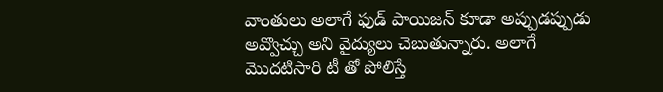వాంతులు అలాగే ఫుడ్ పాయిజన్ కూడా అప్పుడప్పుడు అవ్వొచ్చు అని వైద్యులు చెబుతున్నారు. అలాగే మొదటిసారి టీ తో పోలిస్తే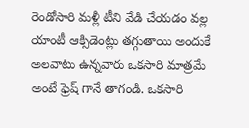రెండోసారి మళ్లీ టీని వేడి చేయడం వల్ల యాంటీ ఆక్సిడెంట్లు తగ్గుతాయి అందుకే అలవాటు ఉన్నవారు ఒకసారి మాత్రమే అంటే ఫ్రెష్ గానే తాగండి. ఒకసారి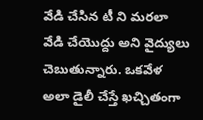వేడి చేసిన టీ ని మరలా వేడి చేయొద్దు అని వైద్యులు చెబుతున్నారు. ఒకవేళ అలా డైలీ చేస్తే ఖచ్చితంగా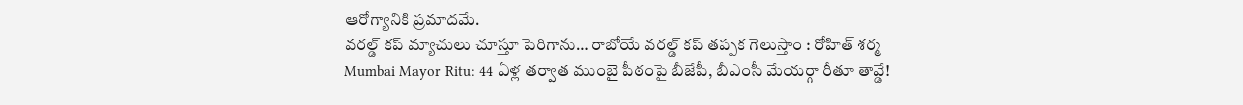ఆరోగ్యానికి ప్రమాదమే.
వరల్డ్ కప్ మ్యాచులు చూస్తూ పెరిగాను… రాబోయే వరల్డ్ కప్ తప్పక గెలుస్తాం : రోహిత్ శర్మ
Mumbai Mayor Ritu: 44 ఏళ్ల తర్వాత ముంబై పీఠంపై బీజేపీ, బీఎంసీ మేయర్గా రీతూ తావ్డే!